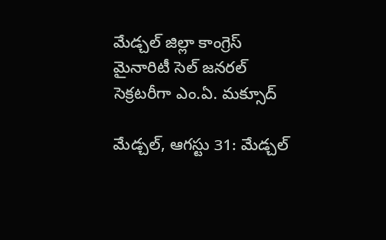మేడ్చల్‌ జిల్లా కాంగ్రెస్‌ మైనారిటీ సెల్‌ జనరల్‌ సెక్రటరీగా ఎం.ఏ. మక్సూద్‌

మేడ్చల్‌, ఆగస్టు 31: మేడ్చల్‌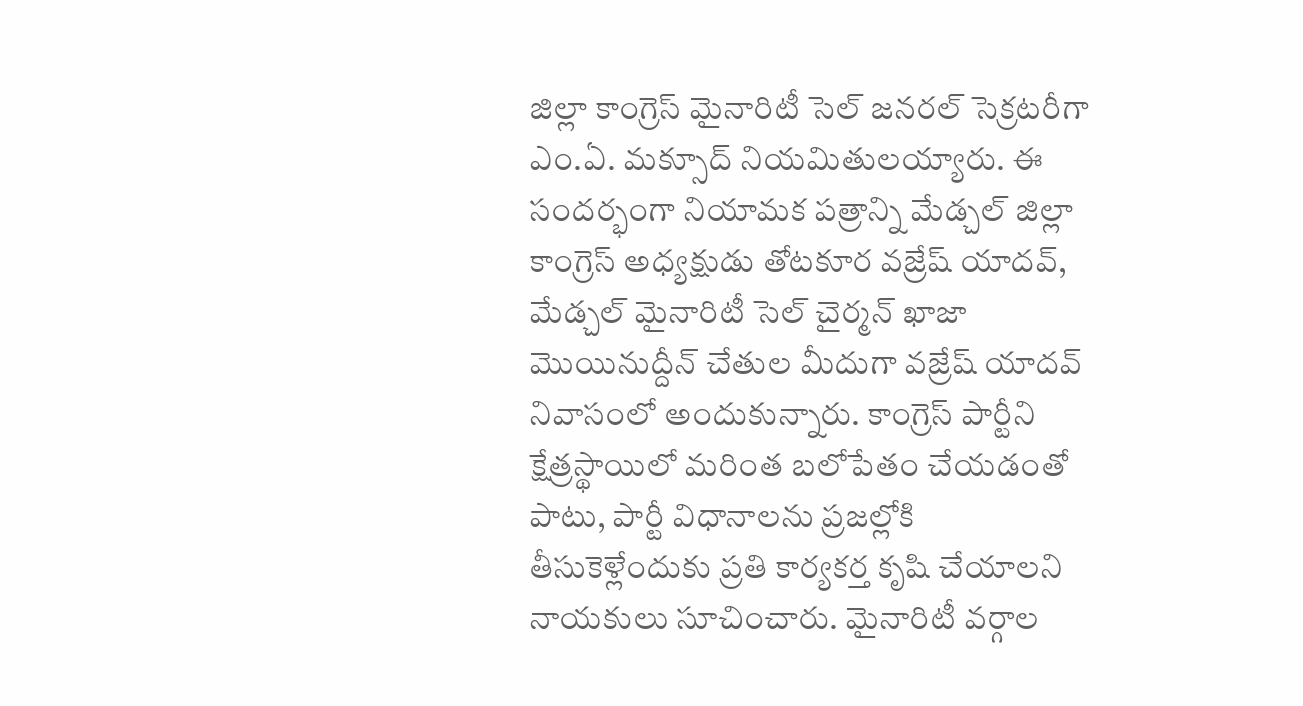జిల్లా కాంగ్రెస్‌ మైనారిటీ సెల్‌ జనరల్‌ సెక్రటరీగా ఎం.ఏ. మక్సూద్‌ నియమితులయ్యారు. ఈ సందర్భంగా నియామక పత్రాన్ని మేడ్చల్‌ జిల్లా కాంగ్రెస్‌ అధ్యక్షుడు తోటకూర వజ్రేష్‌ యాదవ్‌, మేడ్చల్‌ మైనారిటీ సెల్‌ చైర్మన్‌ ఖాజా మొయినుద్దీన్‌ చేతుల మీదుగా వజ్రేష్‌ యాదవ్‌ నివాసంలో అందుకున్నారు. కాంగ్రెస్‌ పార్టీని క్షేత్రస్థాయిలో మరింత బలోపేతం చేయడంతో పాటు, పార్టీ విధానాలను ప్రజల్లోకి తీసుకెళ్లేందుకు ప్రతి కార్యకర్త కృషి చేయాలని నాయకులు సూచించారు. మైనారిటీ వర్గాల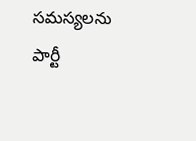సమస్యలను పార్టీ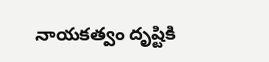నాయకత్వం దృష్టికి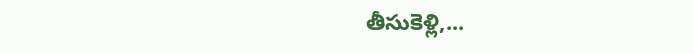తీసుకెళ్లి,...